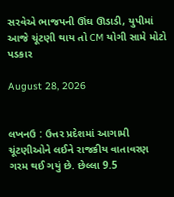સરવેએ ભાજપની ઊંઘ ઊડાડી, યુપીમાં આજે ચૂંટણી થાય તો CM યોગી સામે મોટો પડકાર

August 28, 2026


લખનઉ : ઉત્તર પ્રદેશમાં આગામી ચૂંટણીઓને લઈને રાજકીય વાતાવરણ ગરમ થઈ ગયું છે. છેલ્લા 9.5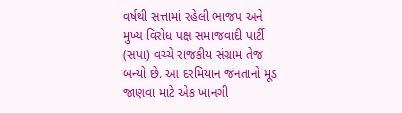વર્ષથી સત્તામાં રહેલી ભાજપ અને મુખ્ય વિરોધ પક્ષ સમાજવાદી પાર્ટી (સપા) વચ્ચે રાજકીય સંગ્રામ તેજ બન્યો છે. આ દરમિયાન જનતાનો મૂડ જાણવા માટે એક ખાનગી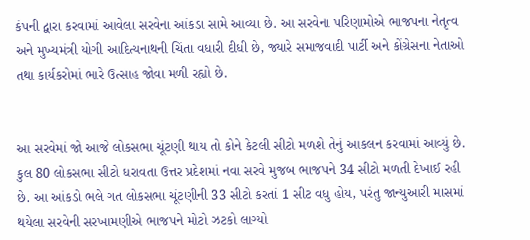કંપની દ્વારા કરવામાં આવેલા સરવેના આંકડા સામે આવ્યા છે. આ સરવેના પરિણામોએ ભાજપના નેતૃત્વ અને મુખ્યમંત્રી યોગી આદિત્યનાથની ચિંતા વધારી દીધી છે, જ્યારે સમાજવાદી પાર્ટી અને કોંગ્રેસના નેતાઓ તથા કાર્યકરોમાં ભારે ઉત્સાહ જોવા મળી રહ્યો છે.


આ સરવેમાં જો આજે લોકસભા ચૂંટણી થાય તો કોને કેટલી સીટો મળશે તેનું આકલન કરવામાં આવ્યું છે. કુલ 80 લોકસભા સીટો ધરાવતા ઉત્તર પ્રદેશમાં નવા સરવે મુજબ ભાજપને 34 સીટો મળતી દેખાઈ રહી છે. આ આંકડો ભલે ગત લોકસભા ચૂંટણીની 33 સીટો કરતાં 1 સીટ વધુ હોય, પરંતુ જાન્યુઆરી માસમાં થયેલા સરવેની સરખામણીએ ભાજપને મોટો ઝટકો લાગ્યો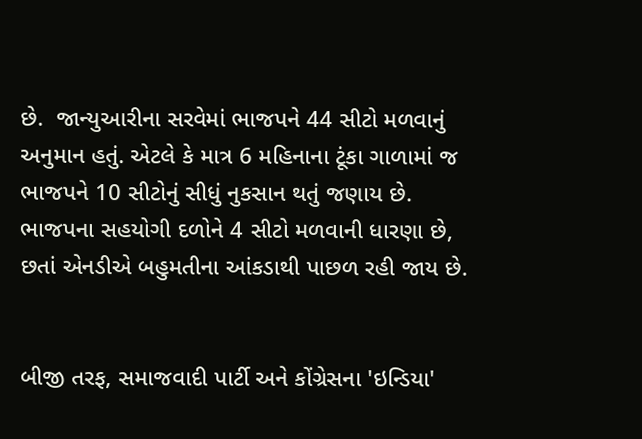છે.  જાન્યુઆરીના સરવેમાં ભાજપને 44 સીટો મળવાનું અનુમાન હતું. એટલે કે માત્ર 6 મહિનાના ટૂંકા ગાળામાં જ ભાજપને 10 સીટોનું સીધું નુકસાન થતું જણાય છે. ભાજપના સહયોગી દળોને 4 સીટો મળવાની ધારણા છે, છતાં એનડીએ બહુમતીના આંકડાથી પાછળ રહી જાય છે.


બીજી તરફ, સમાજવાદી પાર્ટી અને કોંગ્રેસના 'ઇન્ડિયા'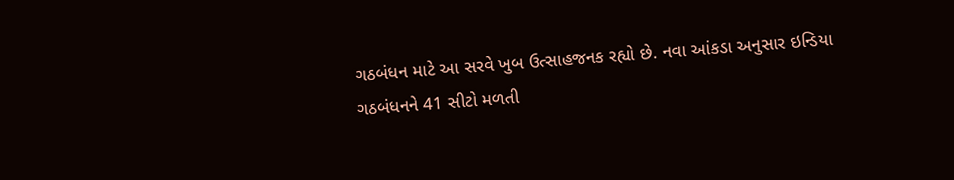ગઠબંધન માટે આ સરવે ખુબ ઉત્સાહજનક રહ્યો છે. નવા આંકડા અનુસાર ઇન્ડિયા ગઠબંધનને 41 સીટો મળતી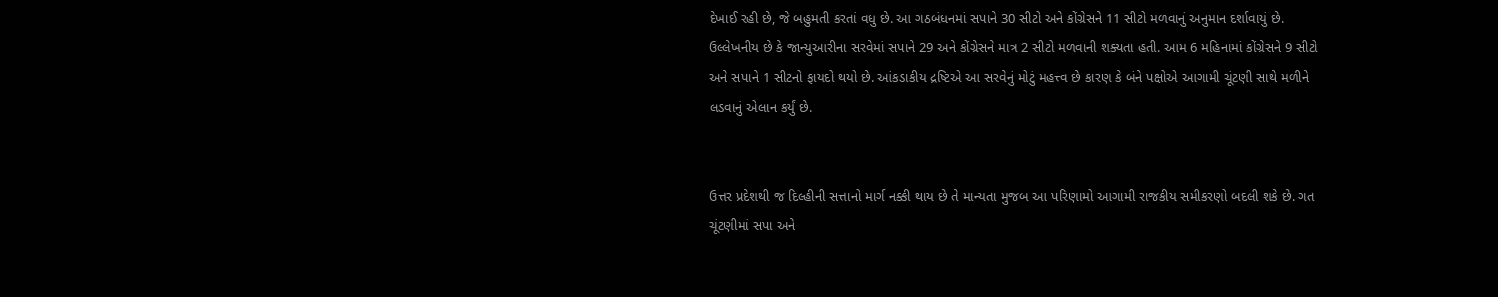દેખાઈ રહી છે, જે બહુમતી કરતાં વધુ છે. આ ગઠબંધનમાં સપાને 30 સીટો અને કોંગ્રેસને 11 સીટો મળવાનું અનુમાન દર્શાવાયું છે. ઉલ્લેખનીય છે કે જાન્યુઆરીના સરવેમાં સપાને 29 અને કોંગ્રેસને માત્ર 2 સીટો મળવાની શક્યતા હતી. આમ 6 મહિનામાં કોંગ્રેસને 9 સીટો અને સપાને 1 સીટનો ફાયદો થયો છે. આંકડાકીય દ્રષ્ટિએ આ સરવેનું મોટું મહત્ત્વ છે કારણ કે બંને પક્ષોએ આગામી ચૂંટણી સાથે મળીને લડવાનું એલાન કર્યું છે.


ઉત્તર પ્રદેશથી જ દિલ્હીની સત્તાનો માર્ગ નક્કી થાય છે તે માન્યતા મુજબ આ પરિણામો આગામી રાજકીય સમીકરણો બદલી શકે છે. ગત ચૂંટણીમાં સપા અને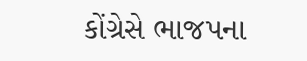કોંગ્રેસે ભાજપના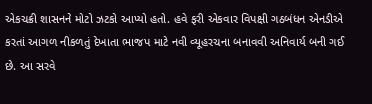એકચક્રી શાસનને મોટો ઝટકો આપ્યો હતો. હવે ફરી એકવાર વિપક્ષી ગઠબંધન એનડીએ કરતાં આગળ નીકળતું દેખાતા ભાજપ માટે નવી વ્યૂહરચના બનાવવી અનિવાર્ય બની ગઈ છે. આ સરવે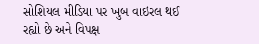સોશિયલ મીડિયા પર ખુબ વાઇરલ થઈ રહ્યો છે અને વિપક્ષ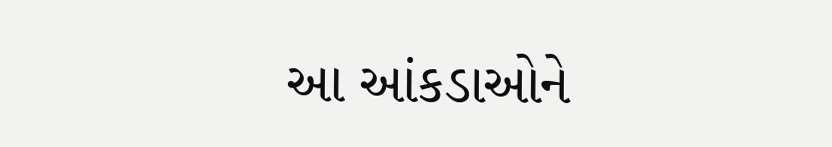આ આંકડાઓને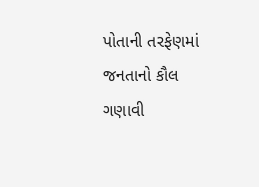પોતાની તરફેણમાં જનતાનો કૌલ ગણાવી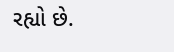રહ્યો છે.